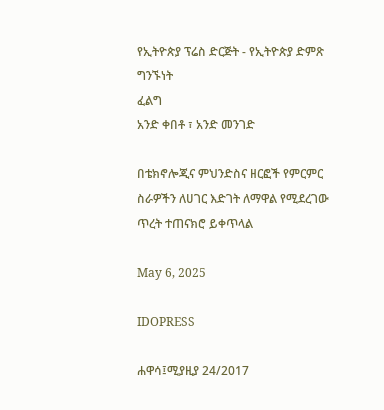የኢትዮጵያ ፕሬስ ድርጅት - የኢትዮጵያ ድምጽ
ግንኙነት
ፈልግ
አንድ ቀበቶ ፣ አንድ መንገድ

በቴክኖሎጂና ምህንድስና ዘርፎች የምርምር ስራዎችን ለሀገር እድገት ለማዋል የሚደረገው ጥረት ተጠናክሮ ይቀጥላል

May 6, 2025

IDOPRESS

ሐዋሳ፤ሚያዚያ 24/2017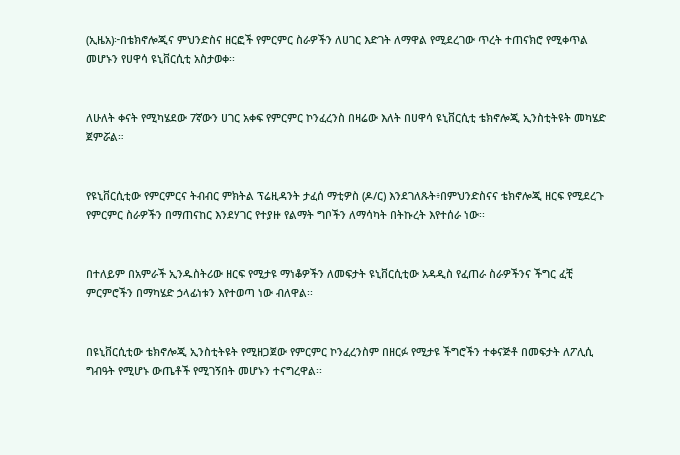(ኢዜአ)፦በቴክኖሎጂና ምህንድስና ዘርፎች የምርምር ስራዎችን ለሀገር እድገት ለማዋል የሚደረገው ጥረት ተጠናክሮ የሚቀጥል መሆኑን የሀዋሳ ዩኒቨርሲቲ አስታወቀ፡፡


ለሁለት ቀናት የሚካሄደው 7ኛውን ሀገር አቀፍ የምርምር ኮንፈረንስ በዛሬው እለት በሀዋሳ ዩኒቨርሲቲ ቴክኖሎጂ ኢንስቲትዩት መካሄድ ጀምሯል።


የዩኒቨርሲቲው የምርምርና ትብብር ምክትል ፕሬዚዳንት ታፈሰ ማቲዎስ (ዶ/ር) እንደገለጹት፥በምህንድስናና ቴክኖሎጂ ዘርፍ የሚደረጉ የምርምር ስራዎችን በማጠናከር እንደሃገር የተያዙ የልማት ግቦችን ለማሳካት በትኩረት እየተሰራ ነው፡፡


በተለይም በአምራች ኢንዱስትሪው ዘርፍ የሚታዩ ማነቆዎችን ለመፍታት ዩኒቨርሲቲው አዳዲስ የፈጠራ ስራዎችንና ችግር ፈቺ ምርምሮችን በማካሄድ ኃላፊነቱን እየተወጣ ነው ብለዋል፡፡


በዩኒቨርሲቲው ቴክኖሎጂ ኢንስቲትዩት የሚዘጋጀው የምርምር ኮንፈረንስም በዘርፉ የሚታዩ ችግሮችን ተቀናጅቶ በመፍታት ለፖሊሲ ግብዓት የሚሆኑ ውጤቶች የሚገኝበት መሆኑን ተናግረዋል፡፡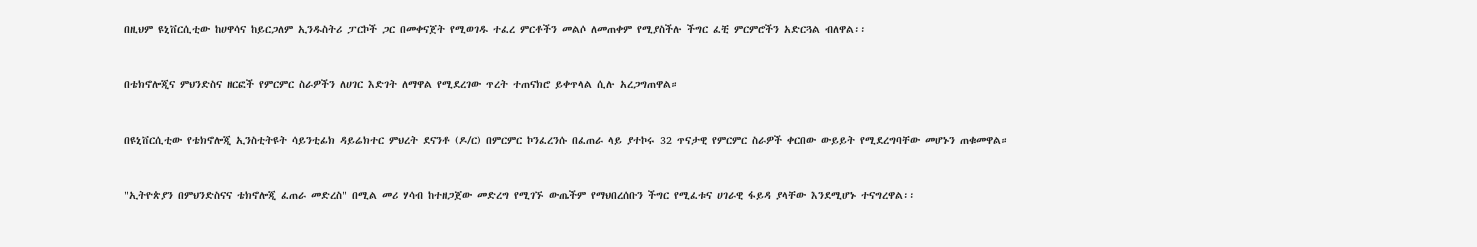በዚህም ዩኒቨርሲቲው ከሀዋሳና ከይርጋለም ኢንዱስትሪ ፓርኮች ጋር በመቀናጀት የሚወገዱ ተፈረ ምርቶችን መልሶ ለመጠቀም የሚያስችሉ ችግር ፈቺ ምርምሮችን አድርጓል ብለዋል፡፡


በቴክኖሎጂና ምህንድስና ዘርፎች የምርምር ስራዎችን ለሀገር እድገት ለማዋል የሚደረገው ጥረት ተጠናክሮ ይቀጥላል ሲሉ አረጋግጠዋል።


በዩኒቨርሲቲው የቴክኖሎጂ ኢንስቲትዩት ሳይንቲፊክ ዳይሬክተር ምህረት ደናንቶ (ዶ/ር) በምርምር ኮንፈረንሱ በፈጠራ ላይ ያተኮሩ 32 ጥናታዊ የምርምር ስራዎች ቀርበው ውይይት የሚደረግባቸው መሆኑን ጠቁመዋል።


"ኢትዮጵያን በምህንድስናና ቴክኖሎጂ ፈጠራ መድረስ" በሚል መሪ ሃሳብ ከተዘጋጀው መድረግ የሚገኙ ውጤችም የማህበረሰቡን ችግር የሚፈቱና ሀገራዊ ፋይዳ ያላቸው እንደሚሆኑ ተናግረዋል፡፡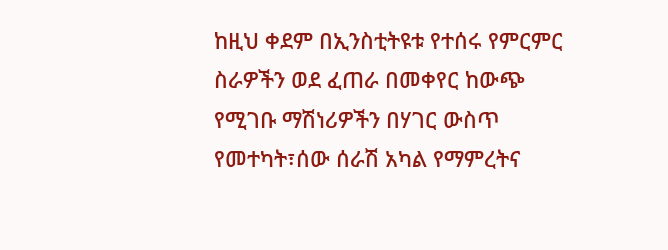ከዚህ ቀደም በኢንስቲትዩቱ የተሰሩ የምርምር ስራዎችን ወደ ፈጠራ በመቀየር ከውጭ የሚገቡ ማሽነሪዎችን በሃገር ውስጥ የመተካት፣ሰው ሰራሽ አካል የማምረትና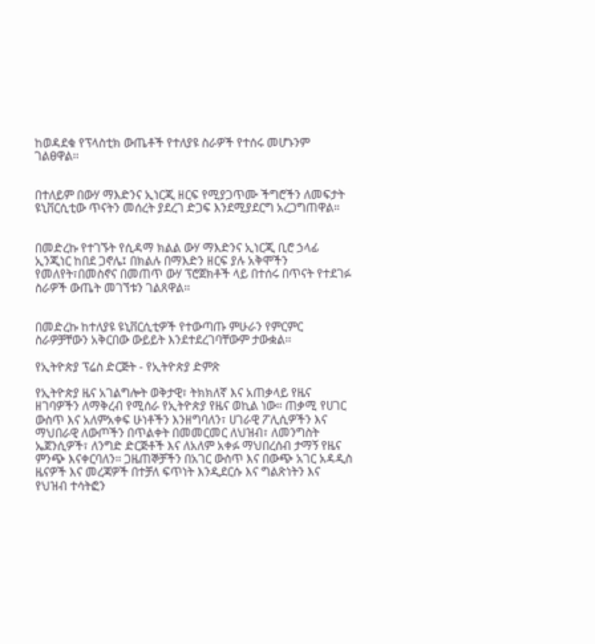ከወዳደቁ የፕላስቲክ ውጤቶች የተለያዩ ስራዎች የተሰሩ መሆኑንም ገልፀዋል፡፡


በተለይም በውሃ ማእድንና ኢነርጂ ዘርፍ የሚያጋጥሙ ችግሮችን ለመፍታት ዩኒቨርሲቲው ጥናትን መሰረት ያደረገ ድጋፍ እንደሚያደርግ አረጋግጠዋል።


በመድረኩ የተገኙት የሲዳማ ክልል ውሃ ማእድንና ኢነርጂ ቢሮ ኃላፊ ኢንጂነር ከበደ ጋኖሌ፤ በክልሉ በማእድን ዘርፍ ያሉ አቅሞችን የመለየት፣በመስኖና በመጠጥ ውሃ ፕሮጀክቶች ላይ በተሰሩ በጥናት የተደገፉ ስራዎች ውጤት መገኘቱን ገልጸዋል፡፡


በመድረኩ ከተለያዩ ዩኒቨርሲቲዎች የተውጣጡ ምሁራን የምርምር ስራዎቻቸውን አቅርበው ውይይት እንደተደረገባቸውም ታውቋል፡፡

የኢትዮጵያ ፕሬስ ድርጅት - የኢትዮጵያ ድምጽ

የኢትዮጵያ ዜና አገልግሎት ወቅታዊ፣ ትክክለኛ እና አጠቃላይ የዜና ዘገባዎችን ለማቅረብ የሚሰራ የኢትዮጵያ የዜና ወኪል ነው። ጠቃሚ የሀገር ውስጥ እና አለምአቀፍ ሁነቶችን እንዘግባለን፣ ሀገራዊ ፖሊሲዎችን እና ማህበራዊ ለውጦችን በጥልቀት በመመርመር ለህዝብ፣ ለመንግስት ኤጀንሲዎች፣ ለንግድ ድርጅቶች እና ለአለም አቀፉ ማህበረሰብ ታማኝ የዜና ምንጭ እናቀርባለን። ጋዜጠኞቻችን በአገር ውስጥ እና በውጭ አገር አዳዲስ ዜናዎች እና መረጃዎች በተቻለ ፍጥነት እንዲደርሱ እና ግልጽነትን እና የህዝብ ተሳትፎን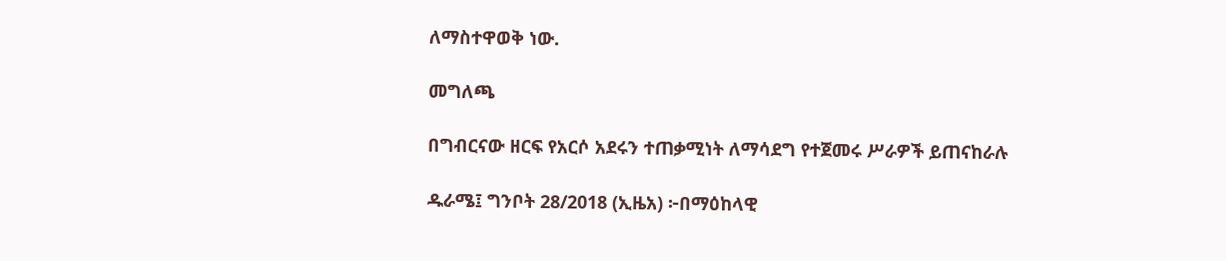ለማስተዋወቅ ነው.

መግለጫ

በግብርናው ዘርፍ የአርሶ አደሩን ተጠቃሚነት ለማሳደግ የተጀመሩ ሥራዎች ይጠናከራሉ

ዱራሜ፤ ግንቦት 28/2018 (ኢዜአ) ፦በማዕከላዊ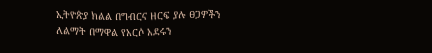ኢትዮጵያ ክልል በግብርና ዘርፍ ያሉ ፀጋዎችን ለልማት በማዋል የአርሶ አደሩን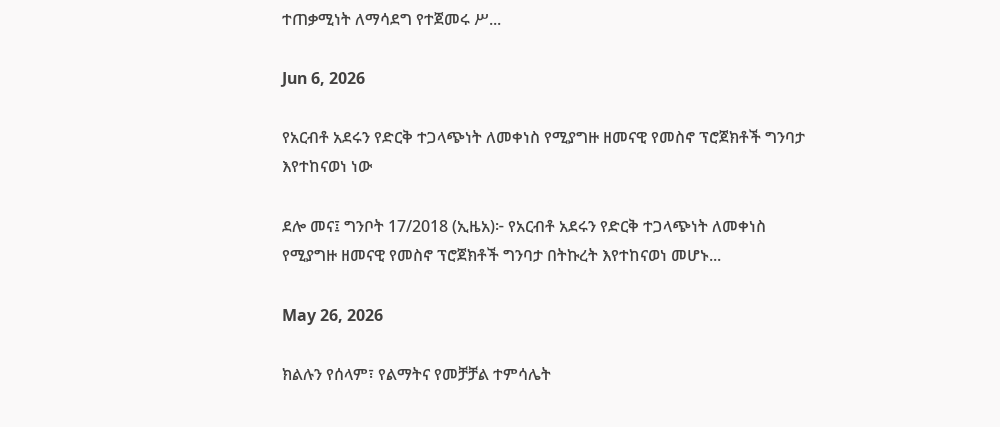ተጠቃሚነት ለማሳደግ የተጀመሩ ሥ...

Jun 6, 2026

የአርብቶ አደሩን የድርቅ ተጋላጭነት ለመቀነስ የሚያግዙ ዘመናዊ የመስኖ ፕሮጀክቶች ግንባታ እየተከናወነ ነው

ደሎ መና፤ ግንቦት 17/2018 (ኢዜአ)፦ የአርብቶ አደሩን የድርቅ ተጋላጭነት ለመቀነስ የሚያግዙ ዘመናዊ የመስኖ ፕሮጀክቶች ግንባታ በትኩረት እየተከናወነ መሆኑ...

May 26, 2026

ክልሉን የሰላም፣ የልማትና የመቻቻል ተምሳሌት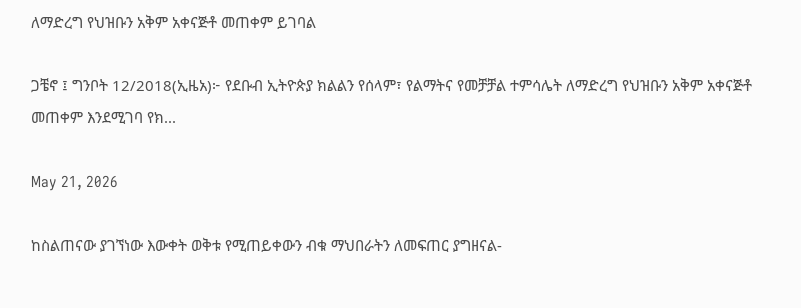ለማድረግ የህዝቡን አቅም አቀናጅቶ መጠቀም ይገባል

ጋቼኖ ፤ ግንቦት 12/2018(ኢዜአ)፦ የደቡብ ኢትዮጵያ ክልልን የሰላም፣ የልማትና የመቻቻል ተምሳሌት ለማድረግ የህዝቡን አቅም አቀናጅቶ መጠቀም እንደሚገባ የክ...

May 21, 2026

ከስልጠናው ያገኘነው እውቀት ወቅቱ የሚጠይቀውን ብቁ ማህበራትን ለመፍጠር ያግዘናል-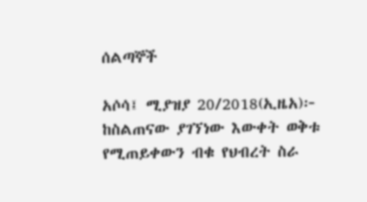ሰልጣኞች

አሶሳ፤ ሚያዝያ 20/2018(ኢዜአ)፦ ከስልጠናው ያገኘነው እውቀት ወቅቱ የሚጠይቀውን ብቁ የህብረት ስራ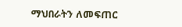ማህበራትን ለመፍጠር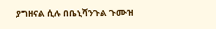ያግዘናል ሲሉ በቤኒሻንጉል ጉሙዝ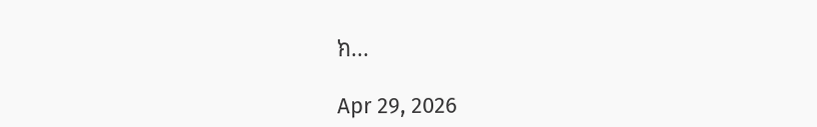ክ...

Apr 29, 2026